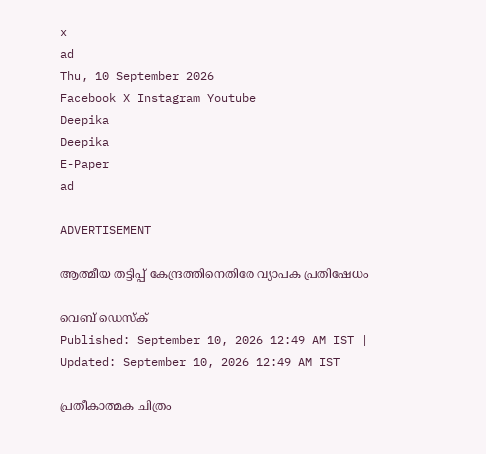x
ad
Thu, 10 September 2026
Facebook X Instagram Youtube
Deepika
Deepika
E-Paper
ad

ADVERTISEMENT

ആത്മീയ തട്ടിപ്പ് കേന്ദ്രത്തിനെതിരേ വ്യാപക പ്രതിഷേധം

വെബ് ഡെസ്ക്
Published: September 10, 2026 12:49 AM IST | Updated: September 10, 2026 12:49 AM IST

പ്രതീകാത്മക ചിത്രം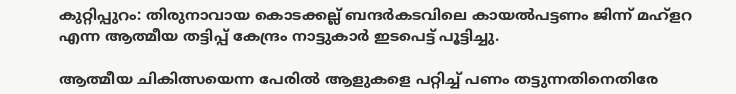കുറ്റിപ്പുറം: തിരുനാവായ കൊടക്കല്ല് ബന്ദര്‍കടവിലെ കായല്‍പട്ടണം ജിന്ന് മഹ്‌ളറ എന്ന ആത്മീയ തട്ടിപ്പ് കേന്ദ്രം നാട്ടുകാര്‍ ഇടപെട്ട് പൂട്ടിച്ചു.

ആത്മീയ ചികിത്സയെന്ന പേരില്‍ ആളുകളെ പറ്റിച്ച് പണം തട്ടുന്നതിനെതിരേ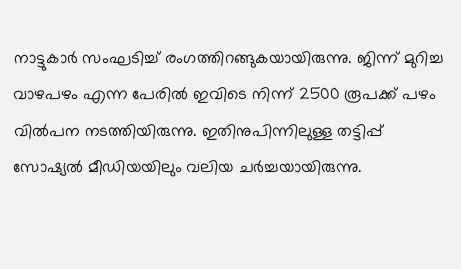നാട്ടുകാര്‍ സംഘടിച്ച് രംഗത്തിറങ്ങുകയായിരുന്നു. ജിന്ന് മുറിച്ച വാഴപഴം എന്ന പേരില്‍ ഇവിടെ നിന്ന് 2500 രൂപക്ക് പഴം വില്‍പന നടത്തിയിരുന്നു. ഇതിനുപിന്നിലുള്ള തട്ടിപ്പ് സോഷ്യല്‍ മീഡിയയിലും വലിയ ചര്‍ച്ചയായിരുന്നു.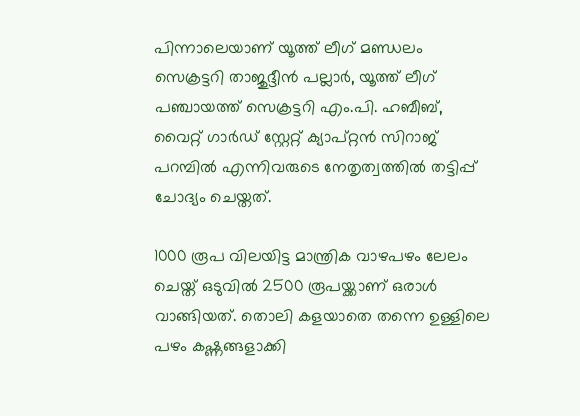പിന്നാലെയാണ് യൂത്ത് ലീഗ് മണ്ഡലം സെക്രട്ടറി താജുദ്ദീന്‍ പല്ലാര്‍, യൂത്ത് ലീഗ് പഞ്ചായത്ത് സെക്രട്ടറി എം.പി. ഹബീബ്, വൈറ്റ് ഗാര്‍ഡ് സ്റ്റേറ്റ് ക്യാപ്റ്റന്‍ സിറാജ് പറമ്പില്‍ എന്നിവരുടെ നേതൃത്വത്തില്‍ തട്ടിപ്പ് ചോദ്യം ചെയ്തത്.

1000 രൂപ വിലയിട്ട മാന്ത്രിക വാഴപഴം ലേലം ചെയ്ത് ഒടുവില്‍ 2500 രൂപയ്ക്കാണ് ഒരാള്‍ വാങ്ങിയത്. തൊലി കളയാതെ തന്നെ ഉള്ളിലെ പഴം കഷ്ണങ്ങളാക്കി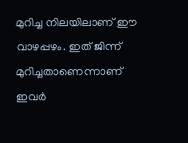മുറിച്ച നിലയിലാണ് ഈ വാഴപ്പഴം. ഇത് ജിന്ന് മുറിച്ചതാണെന്നാണ് ഇവര്‍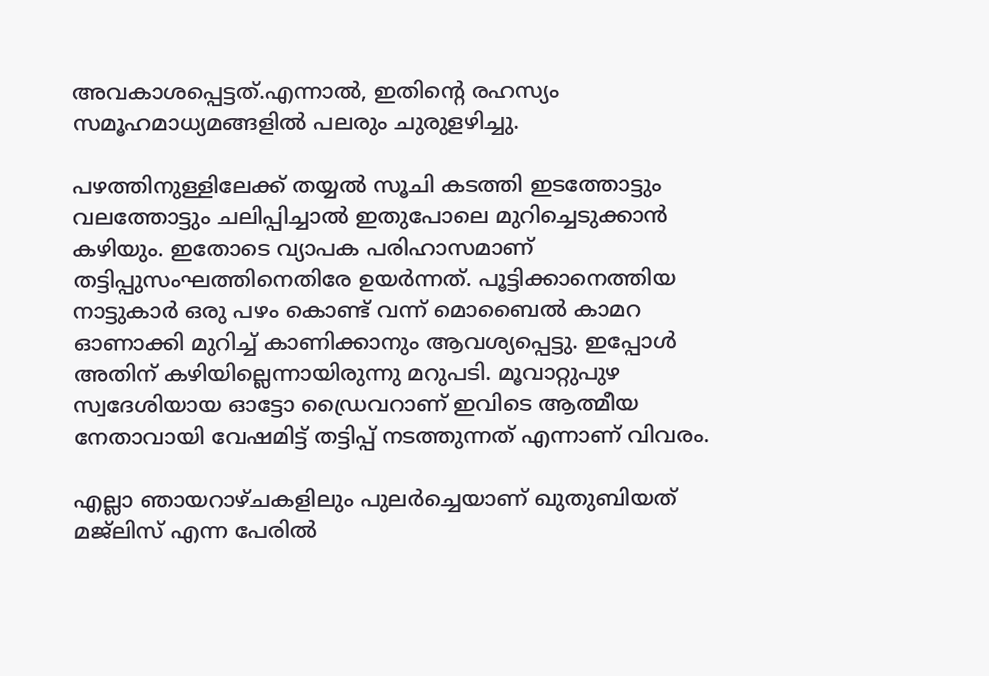അവകാശപ്പെട്ടത്.എന്നാല്‍, ഇതിന്‍റെ രഹസ്യം സമൂഹമാധ്യമങ്ങളില്‍ പലരും ചുരുളഴിച്ചു.

പഴത്തിനുള്ളിലേക്ക് തയ്യല്‍ സൂചി കടത്തി ഇടത്തോട്ടും വലത്തോട്ടും ചലിപ്പിച്ചാല്‍ ഇതുപോലെ മുറിച്ചെടുക്കാന്‍ കഴിയും. ഇതോടെ വ്യാപക പരിഹാസമാണ് തട്ടിപ്പുസംഘത്തിനെതിരേ ഉയര്‍ന്നത്. പൂട്ടിക്കാനെത്തിയ നാട്ടുകാര്‍ ഒരു പഴം കൊണ്ട് വന്ന് മൊബൈല്‍ കാമറ ഓണാക്കി മുറിച്ച് കാണിക്കാനും ആവശ്യപ്പെട്ടു. ഇപ്പോള്‍ അതിന് കഴിയില്ലെന്നായിരുന്നു മറുപടി. മൂവാറ്റുപുഴ സ്വദേശിയായ ഓട്ടോ ഡ്രൈവറാണ് ഇവിടെ ആത്മീയ നേതാവായി വേഷമിട്ട് തട്ടിപ്പ് നടത്തുന്നത് എന്നാണ് വിവരം.

എല്ലാ ഞായറാഴ്ചകളിലും പുലര്‍ച്ചെയാണ് ഖുതുബിയത് മജ്‌ലിസ് എന്ന പേരില്‍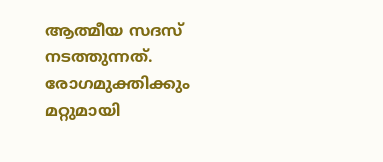ആത്മീയ സദസ് നടത്തുന്നത്. രോഗമുക്തിക്കും മറ്റുമായി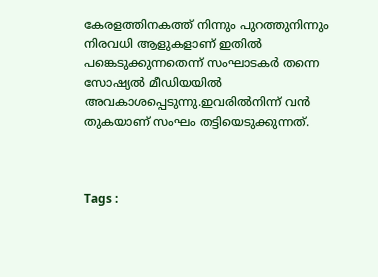കേരളത്തിനകത്ത് നിന്നും പുറത്തുനിന്നും നിരവധി ആളുകളാണ് ഇതില്‍ പങ്കെടുക്കുന്നതെന്ന് സംഘാടകര്‍ തന്നെ സോഷ്യല്‍ മീഡിയയില്‍ അവകാശപ്പെടുന്നു.ഇവരില്‍നിന്ന് വന്‍ തുകയാണ് സംഘം തട്ടിയെടുക്കുന്നത്.



Tags :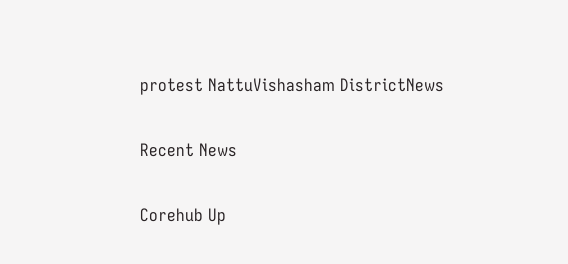protest NattuVishasham DistrictNews

Recent News

Corehub Up